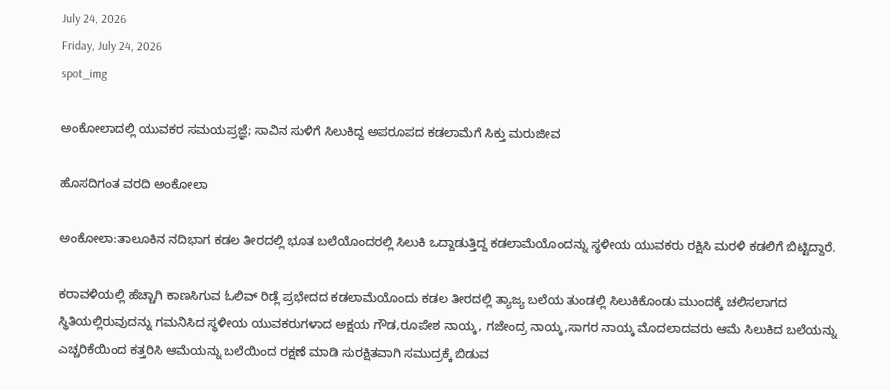July 24, 2026
Friday, July 24, 2026
spot_img

ಅಂಕೋಲಾದಲ್ಲಿ ಯುವಕರ ಸಮಯಪ್ರಜ್ಞೆ; ಸಾವಿನ ಸುಳಿಗೆ ಸಿಲುಕಿದ್ದ ಅಪರೂಪದ ಕಡಲಾಮೆಗೆ ಸಿಕ್ತು ಮರುಜೀವ

ಹೊಸದಿಗಂತ ವರದಿ ಅಂಕೋಲಾ

ಅಂಕೋಲಾ:ತಾಲೂಕಿನ ನದಿಭಾಗ ಕಡಲ ತೀರದಲ್ಲಿ ಭೂತ ಬಲೆಯೊಂದರಲ್ಲಿ ಸಿಲುಕಿ ಒದ್ದಾಡುತ್ತಿದ್ದ ಕಡಲಾಮೆಯೊಂದನ್ನು ಸ್ಥಳೀಯ ಯುವಕರು ರಕ್ಷಿಸಿ ಮರಳಿ ಕಡಲಿಗೆ ಬಿಟ್ಟಿದ್ದಾರೆ.

ಕರಾವಳಿಯಲ್ಲಿ ಹೆಚ್ಚಾಗಿ ಕಾಣಸಿಗುವ ಓಲಿವ್ ರಿಡ್ಲೆ ಪ್ರಭೇದದ ಕಡಲಾಮೆಯೊಂದು ಕಡಲ ತೀರದಲ್ಲಿ ತ್ಯಾಜ್ಯ ಬಲೆಯ ತುಂಡಲ್ಲಿ ಸಿಲುಕಿಕೊಂಡು ಮುಂದಕ್ಕೆ ಚಲಿಸಲಾಗದ ಸ್ಥಿತಿಯಲ್ಲಿರುವುದನ್ನು ಗಮನಿಸಿದ ಸ್ಥಳೀಯ ಯುವಕರುಗಳಾದ ಅಕ್ಷಯ ಗೌಡ,ರೂಪೇಶ ನಾಯ್ಕ, ಗಜೇಂದ್ರ ನಾಯ್ಕ,ಸಾಗರ ನಾಯ್ಕ ಮೊದಲಾದವರು ಆಮೆ ಸಿಲುಕಿದ ಬಲೆಯನ್ನು ಎಚ್ಚರಿಕೆಯಿಂದ ಕತ್ತರಿಸಿ ಆಮೆಯನ್ನು ಬಲೆಯಿಂದ ರಕ್ಷಣೆ ಮಾಡಿ ಸುರಕ್ಷಿತವಾಗಿ ಸಮುದ್ರಕ್ಕೆ ಬಿಡುವ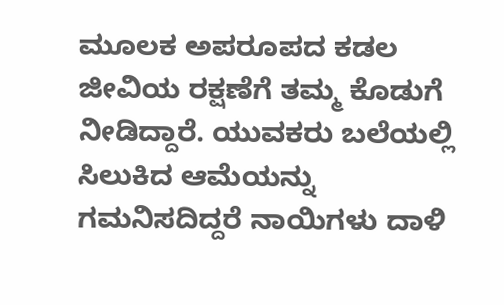ಮೂಲಕ ಅಪರೂಪದ ಕಡಲ ಜೀವಿಯ ರಕ್ಷಣೆಗೆ ತಮ್ಮ ಕೊಡುಗೆ ನೀಡಿದ್ದಾರೆ. ಯುವಕರು ಬಲೆಯಲ್ಲಿ ಸಿಲುಕಿದ ಆಮೆಯನ್ನು ಗಮನಿಸದಿದ್ದರೆ ನಾಯಿಗಳು ದಾಳಿ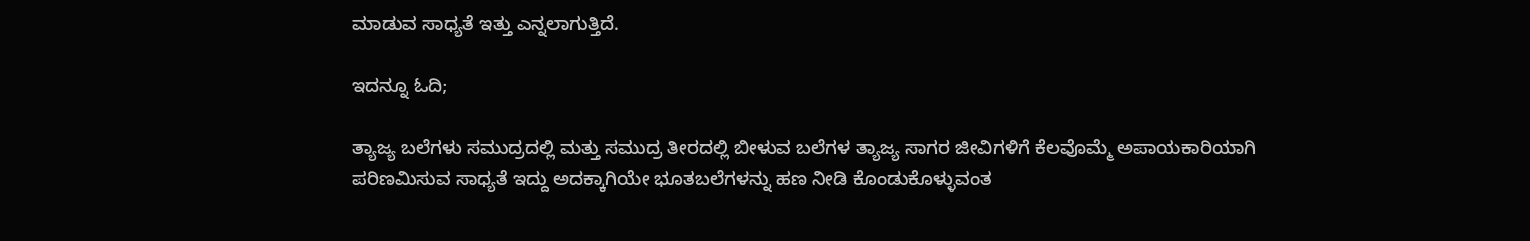ಮಾಡುವ ಸಾಧ್ಯತೆ ಇತ್ತು ಎನ್ನಲಾಗುತ್ತಿದೆ.

ಇದನ್ನೂ ಓದಿ;

ತ್ಯಾಜ್ಯ ಬಲೆಗಳು ಸಮುದ್ರದಲ್ಲಿ ಮತ್ತು ಸಮುದ್ರ ತೀರದಲ್ಲಿ ಬೀಳುವ ಬಲೆಗಳ ತ್ಯಾಜ್ಯ ಸಾಗರ ಜೀವಿಗಳಿಗೆ ಕೆಲವೊಮ್ಮೆ ಅಪಾಯಕಾರಿಯಾಗಿ ಪರಿಣಮಿಸುವ ಸಾಧ್ಯತೆ ಇದ್ದು ಅದಕ್ಕಾಗಿಯೇ ಭೂತಬಲೆಗಳನ್ನು ಹಣ ನೀಡಿ ಕೊಂಡುಕೊಳ್ಳುವಂತ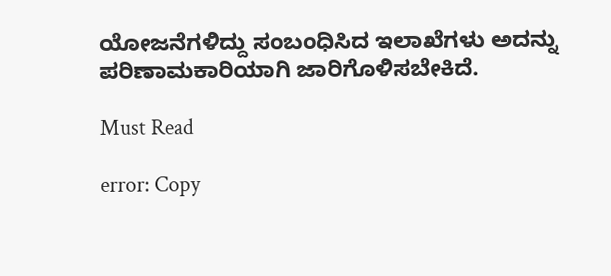ಯೋಜನೆಗಳಿದ್ದು ಸಂಬಂಧಿಸಿದ ಇಲಾಖೆಗಳು ಅದನ್ನು ಪರಿಣಾಮಕಾರಿಯಾಗಿ ಜಾರಿಗೊಳಿಸಬೇಕಿದೆ.

Must Read

error: Copy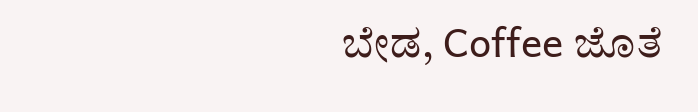ಬೇಡ, Coffee ಜೊತೆ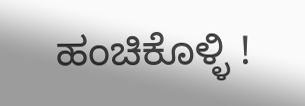ಹಂಚಿಕೊಳ್ಳಿ !